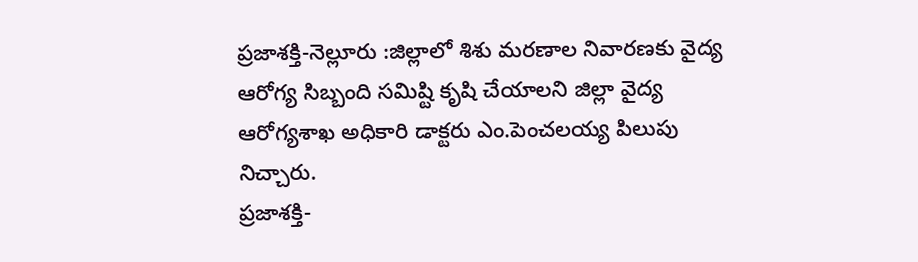ప్రజాశక్తి-నెల్లూరు :జిల్లాలో శిశు మరణాల నివారణకు వైద్య ఆరోగ్య సిబ్బంది సమిష్టి కృషి చేయాలని జిల్లా వైద్య ఆరోగ్యశాఖ అధికారి డాక్టరు ఎం.పెంచలయ్య పిలుపు నిచ్చారు.
ప్రజాశక్తి-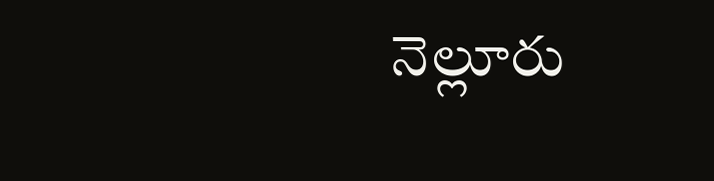నెల్లూరు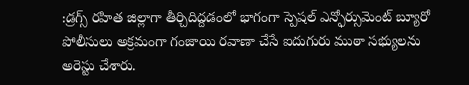:డ్రగ్స్ రహిత జిల్లాగా తీర్చిదిద్దడంలో భాగంగా స్పెషల్ ఎన్ఫోర్సుమెంట్ బ్యూరో పోలీసులు అక్రమంగా గంజాయి రవాణా చేసే ఐదుగురు ముఠా సభ్యులను అరెస్టు చేశారు.